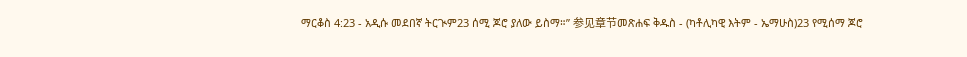ማርቆስ 4:23 - አዲሱ መደበኛ ትርጒም23 ሰሚ ጆሮ ያለው ይስማ።” 参见章节መጽሐፍ ቅዱስ - (ካቶሊካዊ እትም - ኤማሁስ)23 የሚሰማ ጆሮ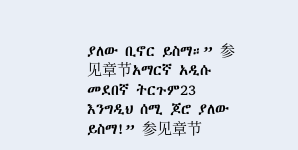ያለው ቢኖር ይስማ።” 参见章节አማርኛ አዲሱ መደበኛ ትርጉም23 እንግዲህ ሰሚ ጆሮ ያለው ይስማ!” 参见章节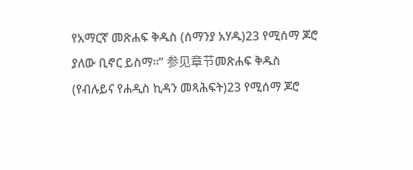የአማርኛ መጽሐፍ ቅዱስ (ሰማንያ አሃዱ)23 የሚሰማ ጆሮ ያለው ቢኖር ይስማ።” 参见章节መጽሐፍ ቅዱስ (የብሉይና የሐዲስ ኪዳን መጻሕፍት)23 የሚሰማ ጆሮ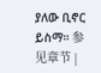ያለው ቢኖር ይስማ። 参见章节 |